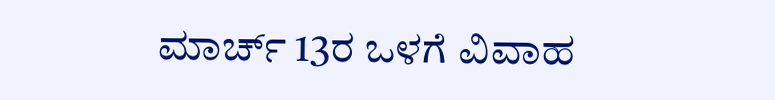ಮಾರ್ಚ್ 13ರ ಒಳಗೆ ವಿವಾಹ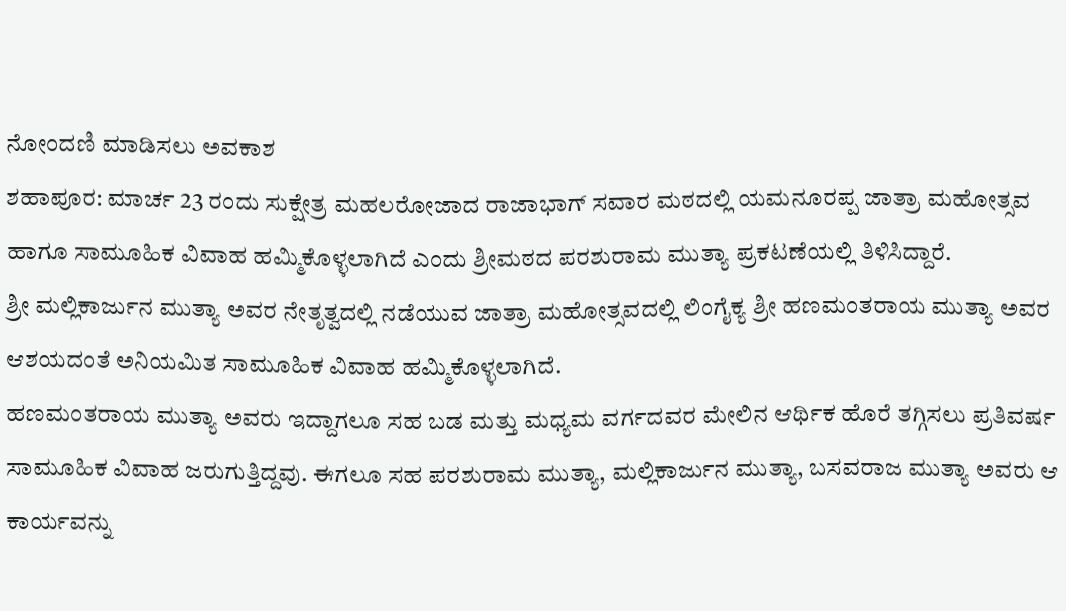ನೋಂದಣಿ ಮಾಡಿಸಲು ಅವಕಾಶ
ಶಹಾಪೂರ: ಮಾರ್ಚ 23 ರಂದು ಸುಕ್ಷೇತ್ರ ಮಹಲರೋಜಾದ ರಾಜಾಭಾಗ್ ಸವಾರ ಮಠದಲ್ಲಿ ಯಮನೂರಪ್ಪ ಜಾತ್ರಾ ಮಹೋತ್ಸವ ಹಾಗೂ ಸಾಮೂಹಿಕ ವಿವಾಹ ಹಮ್ಮಿಕೊಳ್ಳಲಾಗಿದೆ ಎಂದು ಶ್ರೀಮಠದ ಪರಶುರಾಮ ಮುತ್ಯಾ ಪ್ರಕಟಣೆಯಲ್ಲಿ ತಿಳಿಸಿದ್ದಾರೆ.
ಶ್ರೀ ಮಲ್ಲಿಕಾರ್ಜುನ ಮುತ್ಯಾ ಅವರ ನೇತೃತ್ವದಲ್ಲಿ ನಡೆಯುವ ಜಾತ್ರಾ ಮಹೋತ್ಸವದಲ್ಲಿ ಲಿಂಗೈಕ್ಯ ಶ್ರೀ ಹಣಮಂತರಾಯ ಮುತ್ಯಾ ಅವರ ಆಶಯದಂತೆ ಅನಿಯಮಿತ ಸಾಮೂಹಿಕ ವಿವಾಹ ಹಮ್ಮಿಕೊಳ್ಳಲಾಗಿದೆ.
ಹಣಮಂತರಾಯ ಮುತ್ಯಾ ಅವರು ಇದ್ದಾಗಲೂ ಸಹ ಬಡ ಮತ್ತು ಮಧ್ಯಮ ವರ್ಗದವರ ಮೇಲಿನ ಆರ್ಥಿಕ ಹೊರೆ ತಗ್ಗಿಸಲು ಪ್ರತಿವರ್ಷ ಸಾಮೂಹಿಕ ವಿವಾಹ ಜರುಗುತ್ತಿದ್ದವು. ಈಗಲೂ ಸಹ ಪರಶುರಾಮ ಮುತ್ಯಾ, ಮಲ್ಲಿಕಾರ್ಜುನ ಮುತ್ಯಾ, ಬಸವರಾಜ ಮುತ್ಯಾ ಅವರು ಆ ಕಾರ್ಯವನ್ನು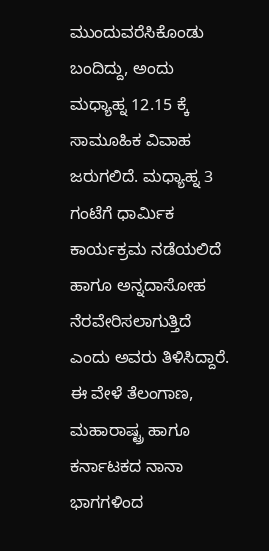ಮುಂದುವರೆಸಿಕೊಂಡು ಬಂದಿದ್ದು, ಅಂದು ಮಧ್ಯಾಹ್ನ 12.15 ಕ್ಕೆ ಸಾಮೂಹಿಕ ವಿವಾಹ ಜರುಗಲಿದೆ. ಮಧ್ಯಾಹ್ನ 3 ಗಂಟೆಗೆ ಧಾರ್ಮಿಕ ಕಾರ್ಯಕ್ರಮ ನಡೆಯಲಿದೆ ಹಾಗೂ ಅನ್ನದಾಸೋಹ ನೆರವೇರಿಸಲಾಗುತ್ತಿದೆ ಎಂದು ಅವರು ತಿಳಿಸಿದ್ದಾರೆ.
ಈ ವೇಳೆ ತೆಲಂಗಾಣ, ಮಹಾರಾಷ್ಟ್ರ ಹಾಗೂ ಕರ್ನಾಟಕದ ನಾನಾ ಭಾಗಗಳಿಂದ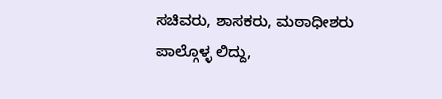ಸಚಿವರು, ಶಾಸಕರು, ಮಠಾಧೀಶರು ಪಾಲ್ಗೊಳ್ಳ ಲಿದ್ದು,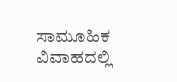ಸಾಮೂಹಿಕ ವಿವಾಹದಲ್ಲಿ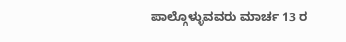ಪಾಲ್ಗೊಳ್ಳುವವರು ಮಾರ್ಚ 13 ರ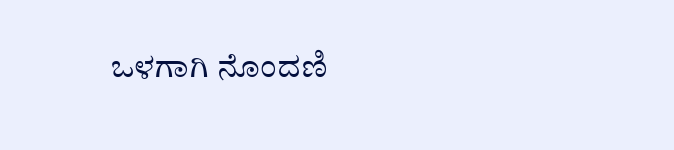ಒಳಗಾಗಿ ನೊಂದಣಿ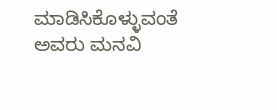ಮಾಡಿಸಿಕೊಳ್ಳುವಂತೆ ಅವರು ಮನವಿ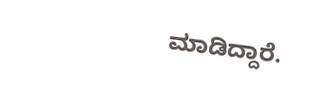ಮಾಡಿದ್ದಾರೆ.